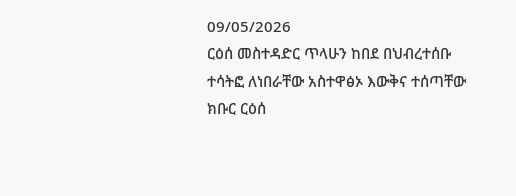09/05/2026
ርዕሰ መስተዳድር ጥላሁን ከበደ በህብረተሰቡ ተሳትፎ ለነበራቸው አስተዋፅኦ እውቅና ተሰጣቸው
ክቡር ርዕሰ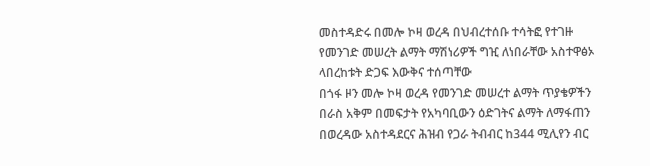መስተዳድሩ በመሎ ኮዛ ወረዳ በህብረተሰቡ ተሳትፎ የተገዙ የመንገድ መሠረት ልማት ማሽነሪዎች ግዢ ለነበራቸው አስተዋፅኦ ላበረከቱት ድጋፍ እውቅና ተሰጣቸው
በጎፋ ዞን መሎ ኮዛ ወረዳ የመንገድ መሠረተ ልማት ጥያቄዎችን በራስ አቅም በመፍታት የአካባቢውን ዕድገትና ልማት ለማፋጠን በወረዳው አስተዳደርና ሕዝብ የጋራ ትብብር ከ344 ሚሊየን ብር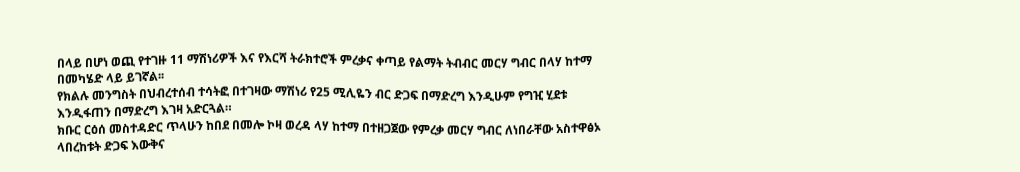በላይ በሆነ ወጪ የተገዙ 11 ማሽነሪዎች እና የእርሻ ትራክተሮች ምረቃና ቀጣይ የልማት ትብብር መርሃ ግብር በላሃ ከተማ በመካሄድ ላይ ይገኛል፡፡
የክልሉ መንግስት በህብረተሰብ ተሳትፎ በተገዛው ማሽነሪ የ25 ሚሊዬን ብር ድጋፍ በማድረግ እንዲሁም የግዢ ሂደቱ እንዲፋጠን በማድረግ እገዛ አድርጓል።
ክቡር ርዕሰ መስተዳድር ጥላሁን ከበደ በመሎ ኮዛ ወረዳ ላሃ ከተማ በተዘጋጀው የምረቃ መርሃ ግብር ለነበራቸው አስተዋፅኦ ላበረከቱት ድጋፍ እውቅና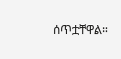ሰጥቷቸዋል።